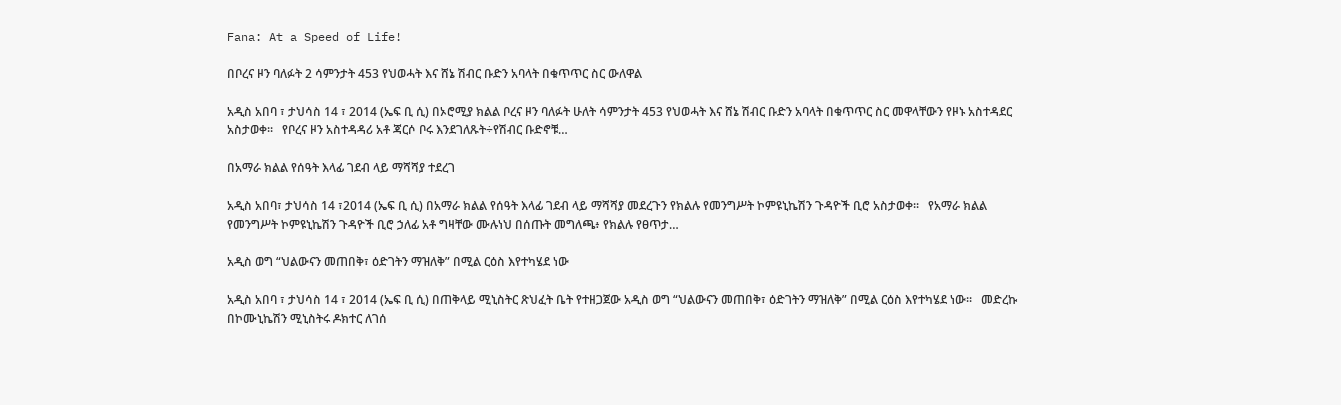Fana: At a Speed of Life!

በቦረና ዞን ባለፉት 2 ሳምንታት 453 የህወሓት እና ሸኔ ሽብር ቡድን አባላት በቁጥጥር ስር ውለዋል

አዲስ አበባ ፣ ታህሳስ 14 ፣ 2014 (ኤፍ ቢ ሲ) በኦሮሚያ ክልል ቦረና ዞን ባለፉት ሁለት ሳምንታት 453 የህወሓት እና ሸኔ ሽብር ቡድን አባላት በቁጥጥር ስር መዋላቸውን የዞኑ አስተዳደር አስታወቀ፡፡   የቦረና ዞን አስተዳዳሪ አቶ ጃርሶ ቦሩ እንደገለጹት÷የሽብር ቡድኖቹ…

በአማራ ክልል የሰዓት እላፊ ገደብ ላይ ማሻሻያ ተደረገ

አዲስ አበባ፣ ታህሳስ 14 ፣2014 (ኤፍ ቢ ሲ) በአማራ ክልል የሰዓት እላፊ ገደብ ላይ ማሻሻያ መደረጉን የክልሉ የመንግሥት ኮምዩኒኬሽን ጉዳዮች ቢሮ አስታወቀ፡፡   የአማራ ክልል የመንግሥት ኮምዩኒኬሽን ጉዳዮች ቢሮ ኃለፊ አቶ ግዛቸው ሙሉነህ በሰጡት መግለጫ፥ የክልሉ የፀጥታ…

አዲስ ወግ “ህልውናን መጠበቅ፣ ዕድገትን ማዝለቅ” በሚል ርዕስ እየተካሄደ ነው

አዲስ አበባ ፣ ታህሳስ 14 ፣ 2014 (ኤፍ ቢ ሲ) በጠቅላይ ሚኒስትር ጽህፈት ቤት የተዘጋጀው አዲስ ወግ “ህልውናን መጠበቅ፣ ዕድገትን ማዝለቅ” በሚል ርዕስ እየተካሄደ ነው፡፡   መድረኩ በኮሙኒኬሽን ሚኒስትሩ ዶክተር ለገሰ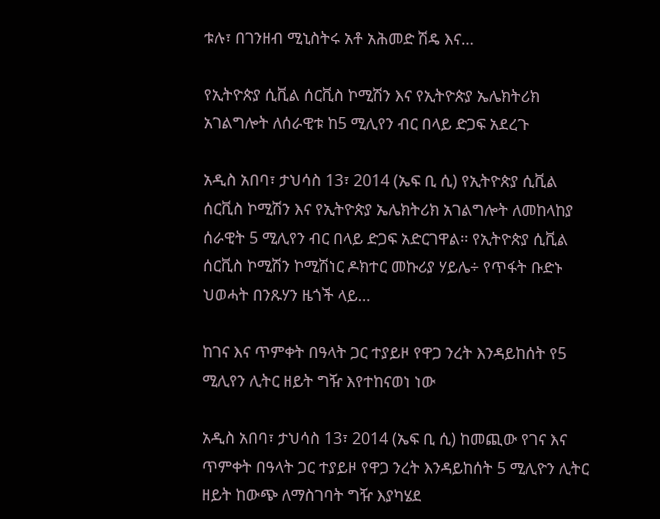ቱሉ፣ በገንዘብ ሚኒስትሩ አቶ አሕመድ ሽዴ እና…

የኢትዮጵያ ሲቪል ሰርቪስ ኮሚሽን እና የኢትዮጵያ ኤሌክትሪክ አገልግሎት ለሰራዊቱ ከ5 ሚሊየን ብር በላይ ድጋፍ አደረጉ

አዲስ አበባ፣ ታህሳስ 13፣ 2014 (ኤፍ ቢ ሲ) የኢትዮጵያ ሲቪል ሰርቪስ ኮሚሽን እና የኢትዮጵያ ኤሌክትሪክ አገልግሎት ለመከላከያ ሰራዊት 5 ሚሊየን ብር በላይ ድጋፍ አድርገዋል፡፡ የኢትዮጵያ ሲቪል ሰርቪስ ኮሚሽን ኮሚሽነር ዶክተር መኩሪያ ሃይሌ÷ የጥፋት ቡድኑ ህወሓት በንጹሃን ዜጎች ላይ…

ከገና እና ጥምቀት በዓላት ጋር ተያይዞ የዋጋ ንረት እንዳይከሰት የ5 ሚሊየን ሊትር ዘይት ግዥ እየተከናወነ ነው

አዲስ አበባ፣ ታህሳስ 13፣ 2014 (ኤፍ ቢ ሲ) ከመጪው የገና እና ጥምቀት በዓላት ጋር ተያይዞ የዋጋ ንረት እንዳይከሰት 5 ሚሊዮን ሊትር ዘይት ከውጭ ለማስገባት ግዥ እያካሄደ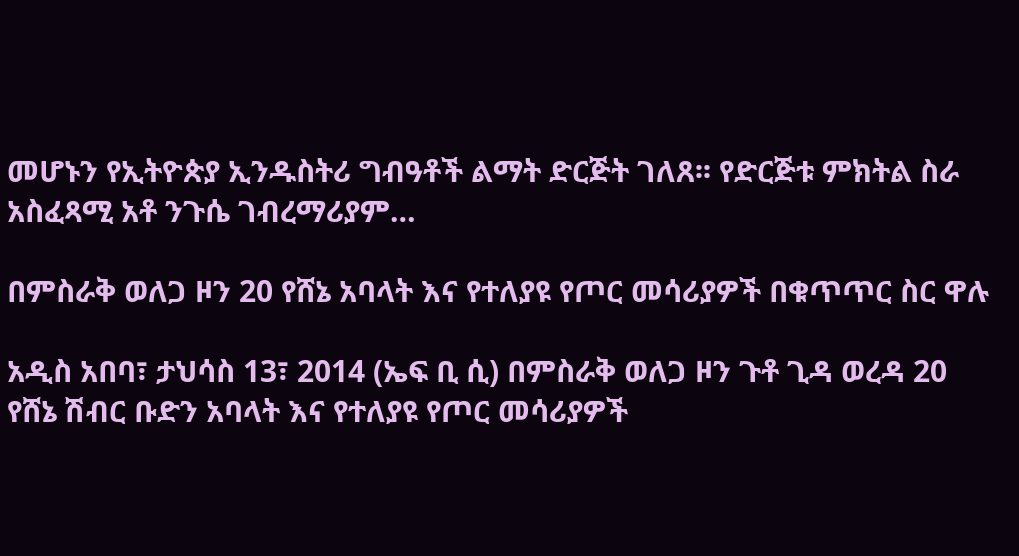መሆኑን የኢትዮጵያ ኢንዱስትሪ ግብዓቶች ልማት ድርጅት ገለጸ፡፡ የድርጅቱ ምክትል ስራ አስፈጻሚ አቶ ንጉሴ ገብረማሪያም…

በምስራቅ ወለጋ ዞን 20 የሸኔ አባላት እና የተለያዩ የጦር መሳሪያዎች በቁጥጥር ስር ዋሉ

አዲስ አበባ፣ ታህሳስ 13፣ 2014 (ኤፍ ቢ ሲ) በምስራቅ ወለጋ ዞን ጉቶ ጊዳ ወረዳ 20 የሸኔ ሽብር ቡድን አባላት እና የተለያዩ የጦር መሳሪያዎች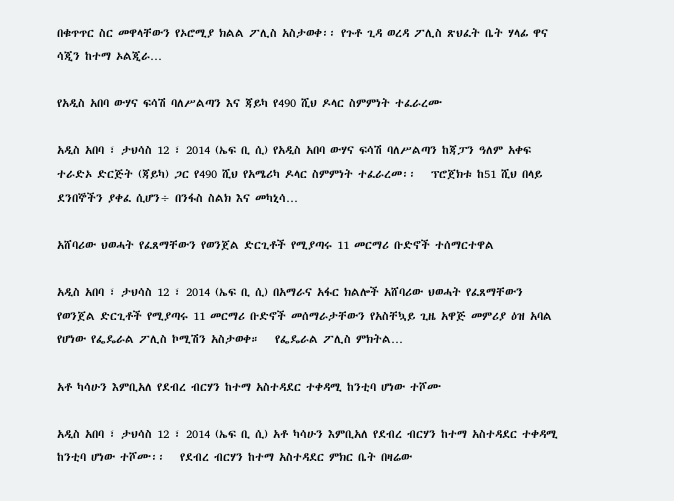በቁጥጥር ስር መዋላቸውን የኦሮሚያ ክልል ፖሊስ አስታወቀ፡፡ የጉቶ ጊዳ ወረዳ ፖሊስ ጽህፈት ቤት ሃላፊ ዋና ሳጂን ከተማ ኦልጂራ…

የአዲስ አበባ ውሃና ፍሳሽ ባለሥልጣን እና ጃይካ የ490 ሺህ ዶላር ስምምነት ተፈራረሙ

አዲስ አበባ ፣ ታህሳስ 12 ፣ 2014 (ኤፍ ቢ ሲ) የአዲስ አበባ ውሃና ፍሳሽ ባለሥልጣን ከጃፓን ዓለም አቀፍ ተራድኦ ድርጅት (ጃይካ) ጋር የ490 ሺህ የአሜሪካ ዶላር ስምምነት ተፈራረመ፡፡   ፕሮጀክቱ ከ51 ሺህ በላይ ደንበኞችን ያቀፈ ሲሆን÷ በንፋስ ስልክ እና መካኒሳ…

አሸባሪው ህወሓት የፈጸማቸውን የወንጀል ድርጊቶች የሚያጣሩ 11 መርማሪ ቡድኖች ተሰማርተዋል

አዲስ አበባ ፣ ታህሳስ 12 ፣ 2014 (ኤፍ ቢ ሲ) በአማራና አፋር ክልሎች አሸባሪው ህወሓት የፈጸማቸውን የወንጀል ድርጊቶች የሚያጣሩ 11 መርማሪ ቡድኖች መሰማራታቸውን የአስቸኳይ ጊዜ አዋጅ መምሪያ ዕዝ አባል የሆነው የፌዴራል ፖሊስ ኮሚሽን አስታወቀ።   የፌዴራል ፖሊስ ምክትል…

አቶ ካሳሁን እምቢአለ የደብረ ብርሃን ከተማ አስተዳደር ተቀዳሚ ከንቲባ ሆነው ተሾሙ

አዲስ አበባ ፣ ታህሳስ 12 ፣ 2014 (ኤፍ ቢ ሲ) አቶ ካሳሁን እምቢአለ የደብረ ብርሃን ከተማ አስተዳደር ተቀዳሚ ከንቲባ ሆነው ተሾሙ፡፡   የደብረ ብርሃን ከተማ አስተዳደር ምክር ቤት በዛሬው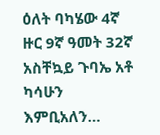ዕለት ባካሄው 4ኛ ዙር 9ኛ ዓመት 32ኛ አስቸኳይ ጉባኤ አቶ ካሳሁን እምቢአለን…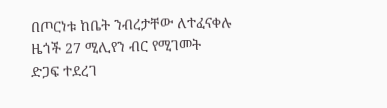በጦርነቱ ከቤት ንብረታቸው ለተፈናቀሉ ዜጎች 27 ሚሊየን ብር የሚገመት ድጋፍ ተደረገ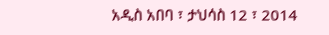አዲስ አበባ ፣ ታህሳስ 12 ፣ 2014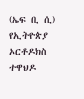(ኤፍ ቢ ሲ) የኢትዮጵያ ኦርቶዶክስ ተዋህዶ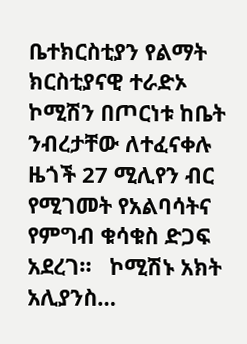ቤተክርስቲያን የልማት ክርስቲያናዊ ተራድኦ ኮሚሽን በጦርነቱ ከቤት ንብረታቸው ለተፈናቀሉ ዜጎች 27 ሚሊየን ብር የሚገመት የአልባሳትና የምግብ ቁሳቁስ ድጋፍ አደረገ።   ኮሚሽኑ አክት አሊያንስ…